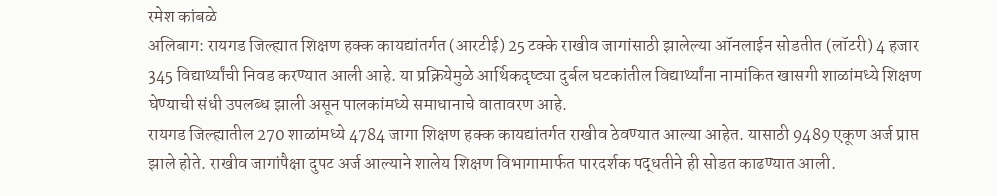रमेश कांबळे
अलिबाग: रायगड जिल्ह्यात शिक्षण हक्क कायद्यांतर्गत (आरटीई) 25 टक्के राखीव जागांसाठी झालेल्या ऑनलाईन सोडतीत (लॉटरी) 4 हजार 345 विद्यार्थ्यांची निवड करण्यात आली आहे. या प्रक्रियेमुळे आर्थिकदृष्ट्या दुर्बल घटकांतील विद्यार्थ्यांना नामांकित खासगी शाळांमध्ये शिक्षण घेण्याची संधी उपलब्ध झाली असून पालकांमध्ये समाधानाचे वातावरण आहे.
रायगड जिल्ह्यातील 270 शाळांमध्ये 4784 जागा शिक्षण हक्क कायद्यांतर्गत राखीव ठेवण्यात आल्या आहेत. यासाठी 9489 एकूण अर्ज प्राप्त झाले होते. राखीव जागांपैक्षा दुपट अर्ज आल्याने शालेय शिक्षण विभागामार्फत पारदर्शक पद्धतीने ही सोडत काढण्यात आली.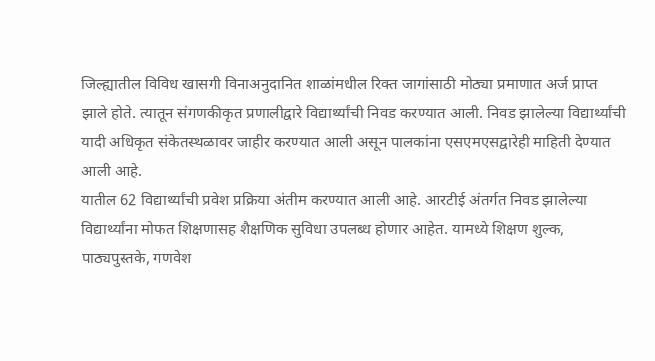जिल्ह्यातील विविध खासगी विनाअनुदानित शाळांमधील रिक्त जागांसाठी मोठ्या प्रमाणात अर्ज प्राप्त झाले होते. त्यातून संगणकीकृत प्रणालीद्वारे विद्यार्थ्यांची निवड करण्यात आली. निवड झालेल्या विद्यार्थ्यांची यादी अधिकृत संकेतस्थळावर जाहीर करण्यात आली असून पालकांना एसएमएसद्वारेही माहिती देण्यात आली आहे.
यातील 62 विद्यार्थ्यांची प्रवेश प्रक्रिया अंतीम करण्यात आली आहे. आरटीई अंतर्गत निवड झालेल्या विद्यार्थ्यांना मोफत शिक्षणासह शैक्षणिक सुविधा उपलब्ध होणार आहेत. यामध्ये शिक्षण शुल्क, पाठ्यपुस्तके, गणवेश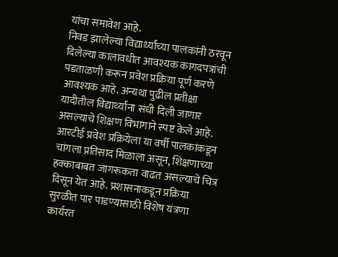यांचा समावेश आहे.
निवड झालेल्या विद्यार्थ्यांच्या पालकांनी ठरवून दिलेल्या कालावधीत आवश्यक कागदपत्रांची पडताळणी करून प्रवेश प्रक्रिया पूर्ण करणे आवश्यक आहे. अन्यथा पुढील प्रतीक्षा यादीतील विद्यार्थ्यांना संधी दिली जाणार असल्याचे शिक्षण विभागाने स्पष्ट केले आहे.
आरटीई प्रवेश प्रक्रियेला या वर्षी पालकांकडून चांगला प्रतिसाद मिळाला असून, शिक्षणाच्या हक्काबाबत जागरूकता वाढत असल्याचे चित्र दिसून येत आहे. प्रशासनाकडून प्रक्रिया सुरळीत पार पाडण्यासाठी विशेष यंत्रणा कार्यरत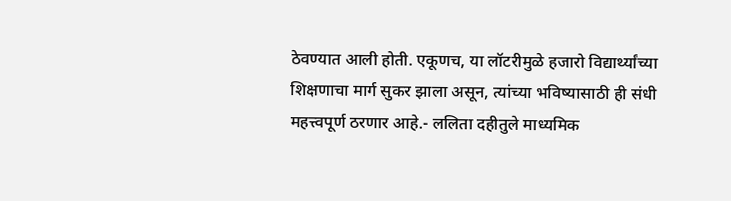ठेवण्यात आली होती. एकूणच, या लॉटरीमुळे हजारो विद्यार्थ्यांच्या शिक्षणाचा मार्ग सुकर झाला असून, त्यांच्या भविष्यासाठी ही संधी महत्त्वपूर्ण ठरणार आहे.- ललिता दहीतुले माध्यमिक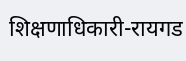शिक्षणाधिकारी-रायगड